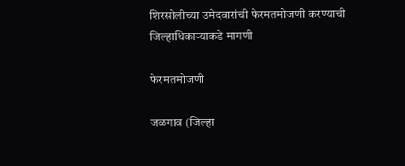शिरसोलीच्या उमेदवारांची फेरमतमोजणी करण्याची जिल्हाधिकार्‍याकडे मागणी

फेरमतमोजणी

जळगाव (जिल्हा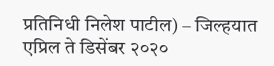प्रतिनिधी निलेश पाटील) – जिल्हयात एप्रिल ते डिसेंबर २०२०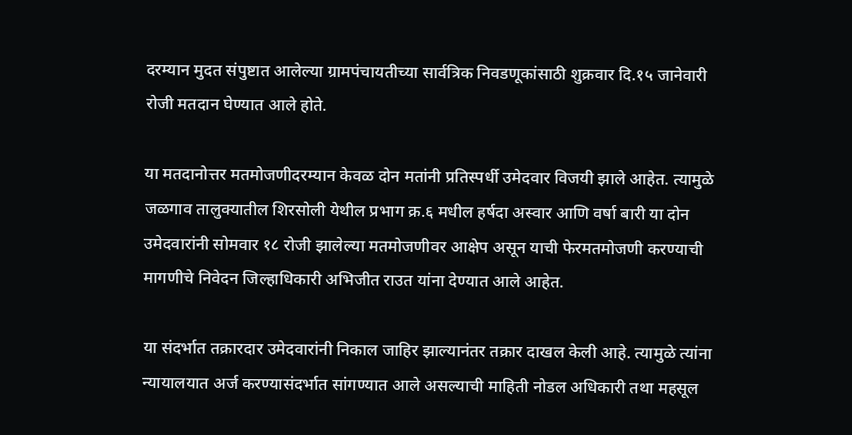दरम्यान मुदत संपुष्टात आलेल्या ग्रामपंचायतीच्या सार्वत्रिक निवडणूकांसाठी शुक्रवार दि.१५ जानेवारी रोजी मतदान घेण्यात आले होते.

या मतदानोत्तर मतमोजणीदरम्यान केवळ दोन मतांनी प्रतिस्पर्धी उमेदवार विजयी झाले आहेत. त्यामुळे जळगाव तालुक्यातील शिरसोली येथील प्रभाग क्र.६ मधील हर्षदा अस्वार आणि वर्षा बारी या दोन उमेदवारांनी सोमवार १८ रोजी झालेल्या मतमोजणीवर आक्षेप असून याची फेरमतमोजणी करण्याची मागणीचे निवेदन जिल्हाधिकारी अभिजीत राउत यांना देण्यात आले आहेत.

या संदर्भात तक्रारदार उमेदवारांनी निकाल जाहिर झाल्यानंतर तक्रार दाखल केली आहे. त्यामुळे त्यांना न्यायालयात अर्ज करण्यासंदर्भात सांगण्यात आले असल्याची माहिती नोडल अधिकारी तथा महसूल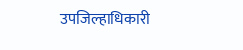उपजिल्हाधिकारी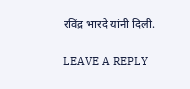रविंद्र भारदे यांनी दिली.

LEAVE A REPLY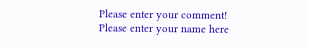Please enter your comment!
Please enter your name here